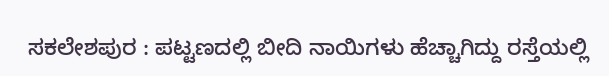ಸಕಲೇಶಪುರ : ಪಟ್ಟಣದಲ್ಲಿ ಬೀದಿ ನಾಯಿಗಳು ಹೆಚ್ಚಾಗಿದ್ದು ರಸ್ತೆಯಲ್ಲಿ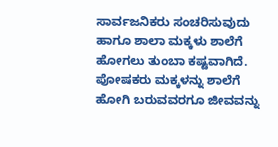ಸಾರ್ವಜನಿಕರು ಸಂಚರಿಸುವುದು ಹಾಗೂ ಶಾಲಾ ಮಕ್ಕಳು ಶಾಲೆಗೆ ಹೋಗಲು ತುಂಬಾ ಕಷ್ಟವಾಗಿದೆ.
ಪೋಷಕರು ಮಕ್ಕಳನ್ನು ಶಾಲೆಗೆ ಹೋಗಿ ಬರುವವರಗೂ ಜೀವವನ್ನು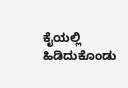ಕೈಯಲ್ಲಿ ಹಿಡಿದುಕೊಂಡು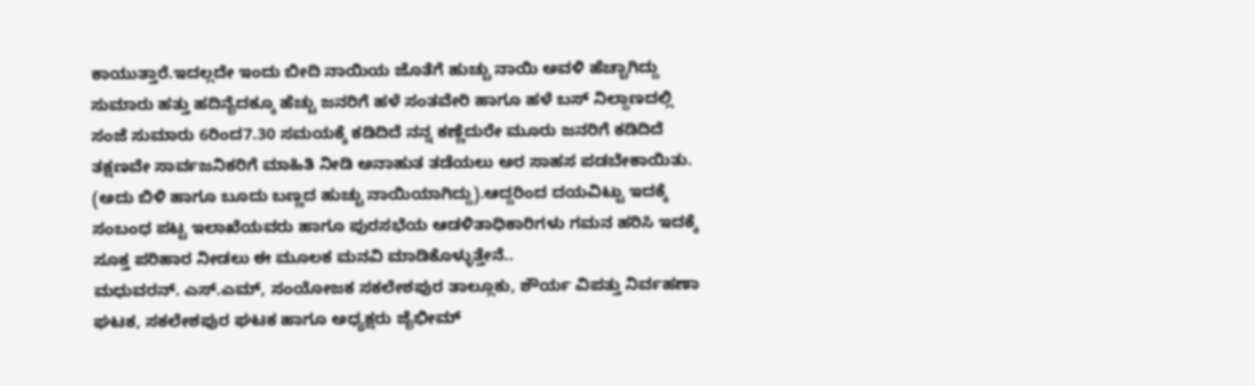ಕಾಯುತ್ತಾರೆ.ಇದಲ್ಲದೇ ಇಂದು ಬೀದಿ ನಾಯಿಯ ಜೊತೆಗೆ ಹುಚ್ಚು ನಾಯಿ ಅವಳಿ ಹೆಚ್ಚಾಗಿದ್ದು ಸುಮಾರು ಹತ್ತು ಹದಿನೈದಕ್ಕೂ ಹೆಚ್ಚು ಜನರಿಗೆ ಹಳೆ ಸಂತವೇರಿ ಹಾಗೂ ಹಳೆ ಬಸ್ ನಿಲ್ದಾಣದಲ್ಲಿ ಸಂಜೆ ಸುಮಾರು 6ರಿಂದ7.30 ಸಮಯಕ್ಕೆ ಕಡಿದಿದೆ ನನ್ನ ಕಣ್ಣೆದುರೇ ಮೂರು ಜನರಿಗೆ ಕಡಿದಿದೆ ತಕ್ಷಣವೇ ಸಾರ್ವಜನಿಕರಿಗೆ ಮಾಹಿತಿ ನೀಡಿ ಅನಾಹುತ ತಡೆಯಲು ಅರ ಸಾಹಸ ಪಡಬೇಕಾಯಿತು.
(ಅದು ಬಿಳಿ ಹಾಗೂ ಬೂದು ಬಣ್ಣದ ಹುಚ್ಚು ನಾಯಿಯಾಗಿದ್ದು).ಆದ್ದರಿಂದ ದಯವಿಟ್ಟು ಇದಕ್ಕೆ ಸಂಬಂಧ ಪಟ್ಟ ಇಲಾಖೆಯವರು ಹಾಗೂ ಪುರಸಭೆಯ ಆಡಳಿತಾಧಿಕಾರಿಗಳು ಗಮನ ಹರಿಸಿ ಇದಕ್ಕೆ ಸೂಕ್ತ ಪರಿಹಾರ ನೀಡಲು ಈ ಮೂಲಕ ಮನವಿ ಮಾಡಿಕೊಳ್ಳುತ್ತೇನೆ..
ಮಧುವರನ್. ಎಸ್.ಎಮ್, ಸಂಯೋಜಕ ಸಕಲೇಶಪುರ ತಾಲ್ಲೂಕು, ಶೌರ್ಯ ವಿಪತ್ತು ನಿರ್ವಹಣಾ ಘಟಕ, ಸಕಲೇಶಪುರ ಘಟಕ ಹಾಗೂ ಅಧ್ಯಕ್ಷರು ಜೈಭೀಮ್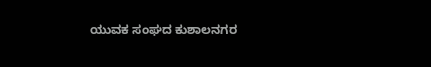ಯುವಕ ಸಂಘದ ಕುಶಾಲನಗರ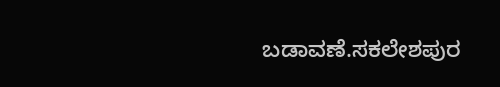ಬಡಾವಣೆ.ಸಕಲೇಶಪುರ